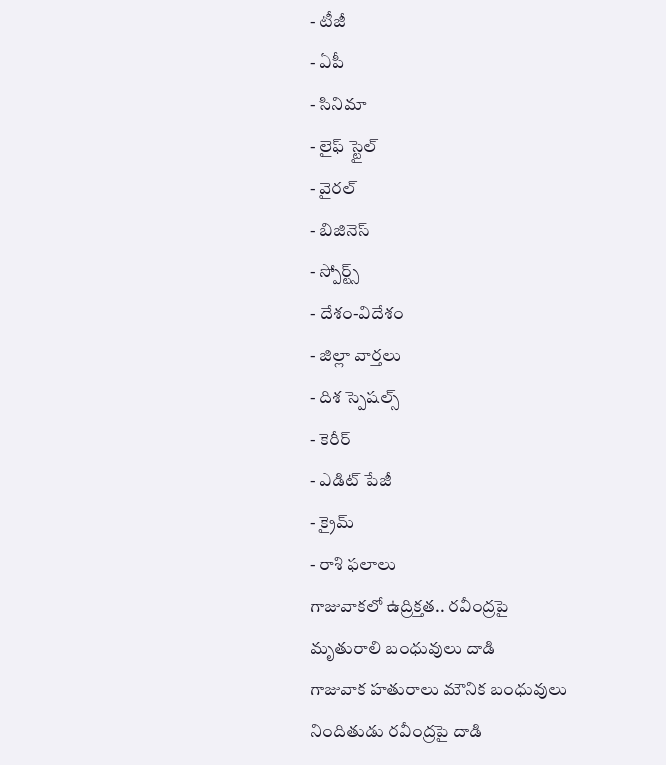- టీజీ
- ఏపీ
- సినిమా
- లైఫ్ స్టైల్
- వైరల్
- బిజినెస్
- స్పోర్ట్స్
- దేశం-విదేశం
- జిల్లా వార్తలు
- దిశ స్పెషల్స్
- కెరీర్
- ఎడిట్ పేజీ
- క్రైమ్
- రాశి ఫలాలు
గాజువాకలో ఉద్రిక్తత.. రవీంద్రపై మృతురాలి బంధువులు దాడి
గాజువాక హతురాలు మౌనిక బంధువులు నిందితుడు రవీంద్రపై దాడి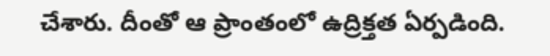చేశారు. దీంతో ఆ ప్రాంతంలో ఉద్రిక్తత ఏర్పడింది.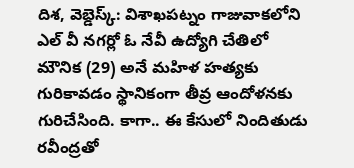దిశ, వెబ్డెస్క్: విశాఖపట్నం గాజువాకలోని ఎల్ వీ నగర్లో ఓ నేవీ ఉద్యోగి చేతిలో మౌనిక (29) అనే మహిళ హత్యకు గురికావడం స్థానికంగా తీవ్ర ఆందోళనకు గురిచేసింది. కాగా.. ఈ కేసులో నిందితుడు రవీంద్రతో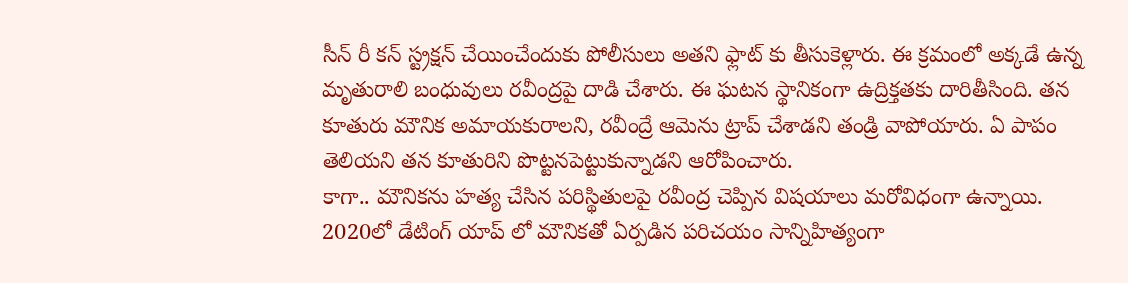సీన్ రీ కన్ స్ట్రక్షన్ చేయించేందుకు పోలీసులు అతని ఫ్లాట్ కు తీసుకెళ్లారు. ఈ క్రమంలో అక్కడే ఉన్న మృతురాలి బంధువులు రవీంద్రపై దాడి చేశారు. ఈ ఘటన స్థానికంగా ఉద్రిక్తతకు దారితీసింది. తన కూతురు మౌనిక అమాయకురాలని, రవీంద్రే ఆమెను ట్రాప్ చేశాడని తండ్రి వాపోయారు. ఏ పాపం తెలియని తన కూతురిని పొట్టనపెట్టుకున్నాడని ఆరోపించారు.
కాగా.. మౌనికను హత్య చేసిన పరిస్థితులపై రవీంద్ర చెప్పిన విషయాలు మరోవిధంగా ఉన్నాయి. 2020లో డేటింగ్ యాప్ లో మౌనికతో ఏర్పడిన పరిచయం సాన్నిహిత్యంగా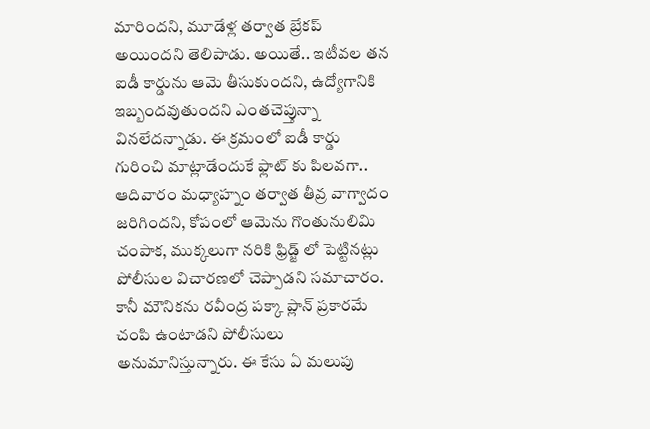మారిందని, మూడేళ్ల తర్వాత బ్రేకప్ అయిందని తెలిపాడు. అయితే.. ఇటీవల తన ఐడీ కార్డును ఆమె తీసుకుందని, ఉద్యోగానికి ఇబ్బందవుతుందని ఎంతచెప్తున్నా వినలేదన్నాడు. ఈ క్రమంలో ఐడీ కార్డు గురించి మాట్లాడేందుకే ఫ్లాట్ కు పిలవగా.. ఆదివారం మధ్యాహ్నం తర్వాత తీవ్ర వాగ్వాదం జరిగిందని, కోపంలో ఆమెను గొంతునులిమి చంపాక, ముక్కలుగా నరికి ఫ్రిడ్జ్ లో పెట్టినట్లు పోలీసుల విచారణలో చెప్పాడని సమాచారం. కానీ మౌనికను రవీంద్ర పక్కా ప్లాన్ ప్రకారమే చంపి ఉంటాడని పోలీసులు అనుమానిస్తున్నారు. ఈ కేసు ఏ మలుపు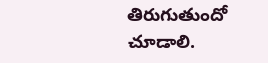తిరుగుతుందో చూడాలి.